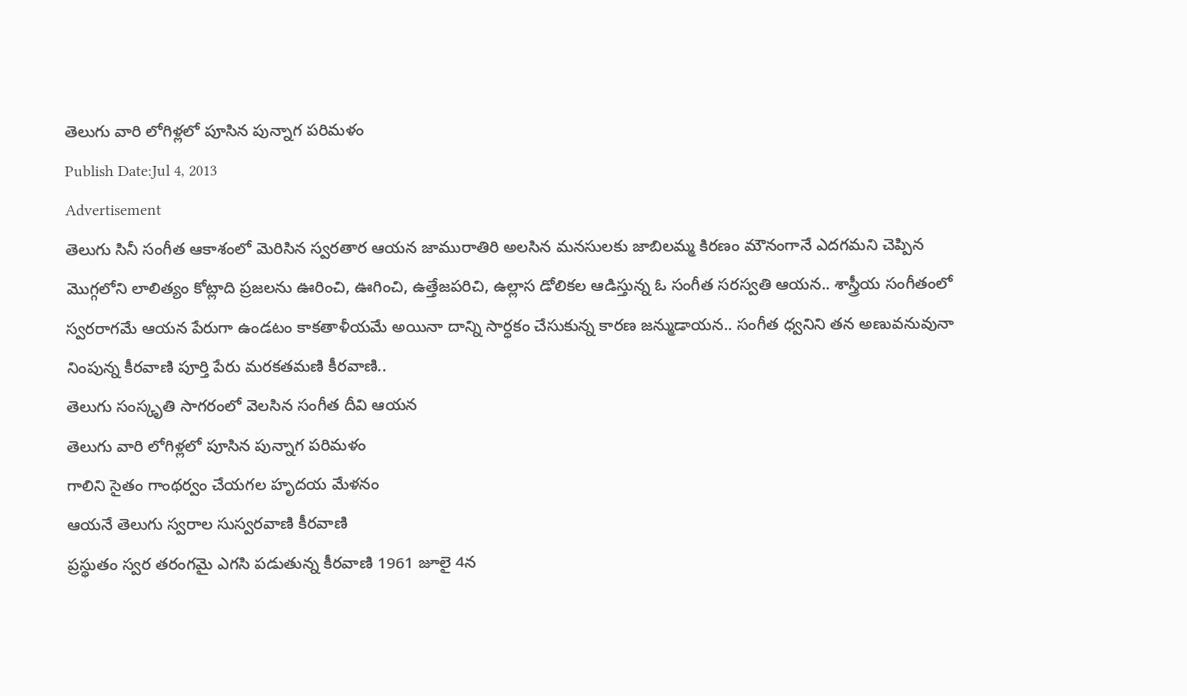తెలుగు వారి లోగిళ్లలో పూసిన పున్నాగ పరిమళం
Publish Date:Jul 4, 2013
Advertisement
తెలుగు సినీ సంగీత ఆకాశంలో మెరిసిన స్వరతార ఆయన జామురాతిరి అలసిన మనసులకు జాబిలమ్మ కిరణం మౌనంగానే ఎదగమని చెప్పిన మొగ్గలోని లాలిత్యం కోట్లాది ప్రజలను ఊరించి, ఊగించి, ఉత్తేజపరిచి, ఉల్లాస డోలికల ఆడిస్తున్న ఓ సంగీత సరస్వతి ఆయన.. శాస్త్రీయ సంగీతంలో స్వరరాగమే ఆయన పేరుగా ఉండటం కాకతాళీయమే అయినా దాన్ని సార్ధకం చేసుకున్న కారణ జన్ముడాయన.. సంగీత ధ్వనిని తన అణువనువునా నింపున్న కీరవాణి పూర్తి పేరు మరకతమణి కీరవాణి..
తెలుగు సంస్కృతి సాగరంలో వెలసిన సంగీత దీవి ఆయన
తెలుగు వారి లోగిళ్లలో పూసిన పున్నాగ పరిమళం
గాలిని సైతం గాంథర్వం చేయగల హృదయ మేళనం
ఆయనే తెలుగు స్వరాల సుస్వరవాణి కీరవాణి
ప్రస్థుతం స్వర తరంగమై ఎగసి పడుతున్న కీరవాణి 1961 జూలై 4న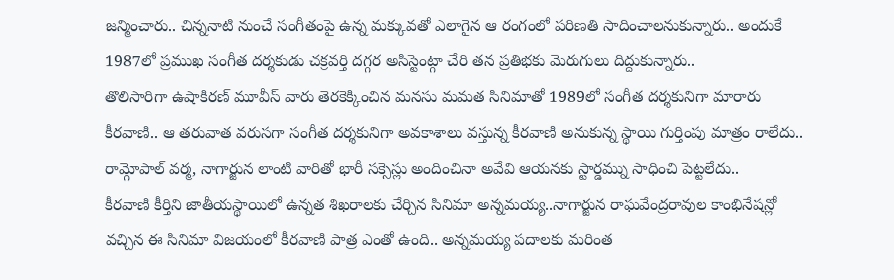జన్మించారు.. చిన్ననాటి నుంచే సంగీతంపై ఉన్న మక్కువతో ఎలాగైన ఆ రంగంలో పరిణతి సాదించాలనుకున్నారు.. అందుకే 1987లో ప్రముఖ సంగీత దర్శకుడు చక్రవర్తి దగ్గర అసిస్టెంట్గా చేరి తన ప్రతిభకు మెరుగులు దిద్దుకున్నారు..
తొలిసారిగా ఉషాకిరణ్ మూవీస్ వారు తెరకెక్కించిన మనసు మమత సినిమాతో 1989లో సంగీత దర్శకునిగా మారారు కీరవాణి.. ఆ తరువాత వరుసగా సంగీత దర్శకునిగా అవకాశాలు వస్తున్న కీరవాణి అనుకున్న స్థాయి గుర్తింపు మాత్రం రాలేదు.. రామ్గోపాల్ వర్మ, నాగార్జున లాంటి వారితో భారీ సక్సెస్లు అందించినా అవేవి ఆయనకు స్టార్డమ్ను సాధించి పెట్టలేదు..
కీరవాణి కీర్తిని జాతీయస్థాయిలో ఉన్నత శిఖరాలకు చేర్చిన సినిమా అన్నమయ్య..నాగార్జున రాఘవేంద్రరావుల కాంభినేషన్లో వచ్చిన ఈ సినిమా విజయంలో కీరవాణి పాత్ర ఎంతో ఉంది.. అన్నమయ్య పదాలకు మరింత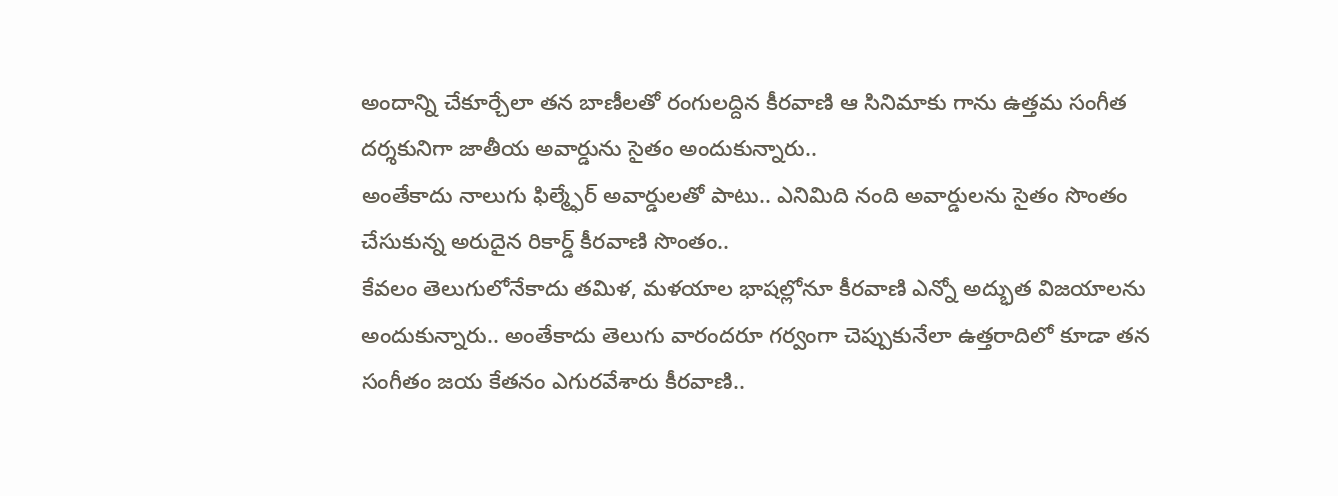అందాన్ని చేకూర్చేలా తన బాణీలతో రంగులద్దిన కీరవాణి ఆ సినిమాకు గాను ఉత్తమ సంగీత దర్శకునిగా జాతీయ అవార్డును సైతం అందుకున్నారు..
అంతేకాదు నాలుగు ఫిల్మ్ఫేర్ అవార్డులతో పాటు.. ఎనిమిది నంది అవార్డులను సైతం సొంతం చేసుకున్న అరుదైన రికార్డ్ కీరవాణి సొంతం..
కేవలం తెలుగులోనేకాదు తమిళ, మళయాల భాషల్లోనూ కీరవాణి ఎన్నో అద్భుత విజయాలను అందుకున్నారు.. అంతేకాదు తెలుగు వారందరూ గర్వంగా చెప్పుకునేలా ఉత్తరాదిలో కూడా తన సంగీతం జయ కేతనం ఎగురవేశారు కీరవాణి..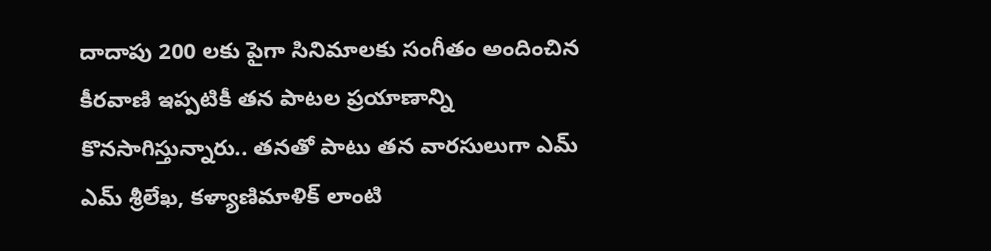దాదాపు 200 లకు పైగా సినిమాలకు సంగీతం అందించిన కీరవాణి ఇప్పటికీ తన పాటల ప్రయాణాన్ని కొనసాగిస్తున్నారు.. తనతో పాటు తన వారసులుగా ఎమ్ ఎమ్ శ్రీలేఖ, కళ్యాణిమాళిక్ లాంటి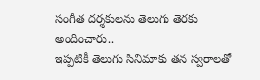సంగీత దర్శకులను తెలుగు తెరకు అందించారు..
ఇప్పటికీ తెలుగు సినిమాకు తన స్వరాలతో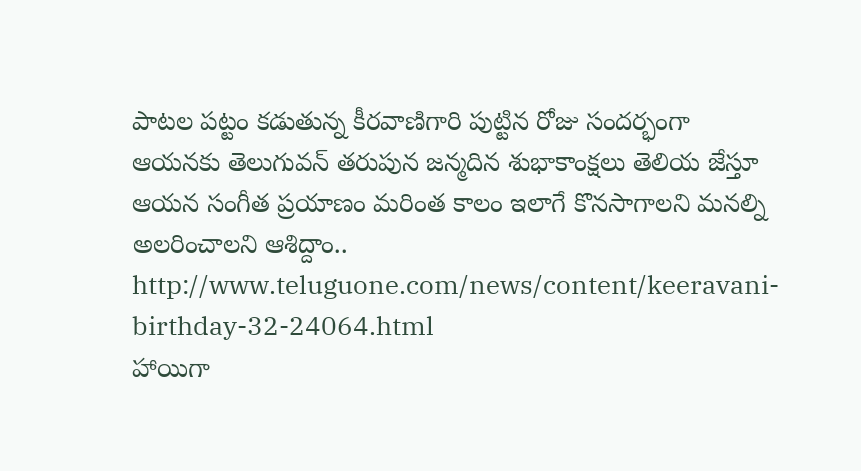పాటల పట్టం కడుతున్న కీరవాణిగారి పుట్టిన రోజు సందర్భంగా ఆయనకు తెలుగువన్ తరుపున జన్మదిన శుభాకాంక్షలు తెలియ జేస్తూ ఆయన సంగీత ప్రయాణం మరింత కాలం ఇలాగే కొనసాగాలని మనల్ని అలరించాలని ఆశిద్దాం..
http://www.teluguone.com/news/content/keeravani-birthday-32-24064.html
హాయిగా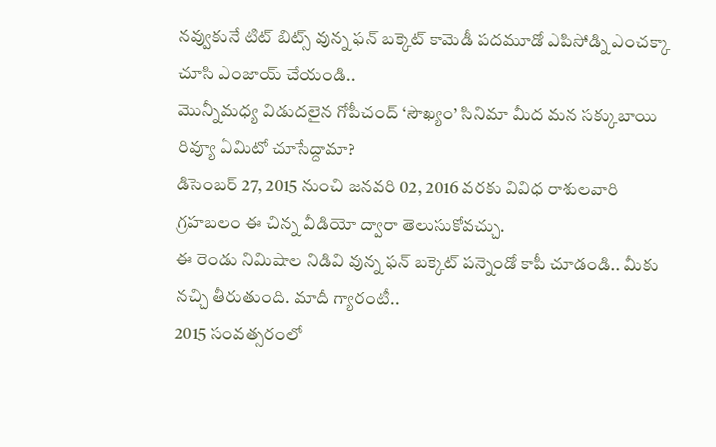నవ్వుకునే టిట్ బిట్స్ వున్న ఫన్ బక్కెట్ కామెడీ పదమూడో ఎపిసోడ్ని ఎంచక్కా చూసి ఎంజాయ్ చేయండి..
మొన్నీమధ్య విడుదలైన గోపీచంద్ ‘సౌఖ్యం’ సినిమా మీద మన సక్కుబాయి రివ్యూ ఏమిటో చూసేద్దామా?
డిసెంబర్ 27, 2015 నుంచి జనవరి 02, 2016 వరకు వివిధ రాశులవారి గ్రహబలం ఈ చిన్న వీడియో ద్వారా తెలుసుకోవచ్చు.
ఈ రెండు నిమిషాల నిడివి వున్న ఫన్ బక్కెట్ పన్నెండో కాపీ చూడండి.. మీకు నచ్చి తీరుతుంది. మాదీ గ్యారంటీ..
2015 సంవత్సరంలో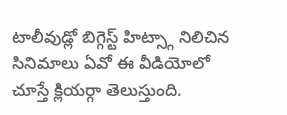టాలీవుడ్లో బిగ్గెస్ట్ హిట్స్గా నిలిచిన సినిమాలు ఏవో ఈ వీడియోలో చూస్తే క్లియర్గా తెలుస్తుంది.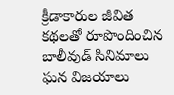క్రీడాకారుల జీవిత కథలతో రూపొందించిన బాలీవుడ్ సినిమాలు ఘన విజయాలు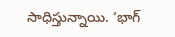సాధిస్తున్నాయి. ‘భాగ్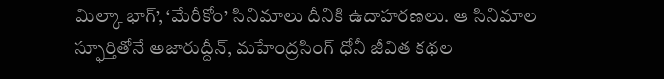మిల్కా భాగ్’, ‘మేరీకోం’ సినిమాలు దీనికి ఉదాహరణలు. ఆ సినిమాల స్ఫూర్తితోనే అజారుద్దీన్, మహేంద్రసింగ్ ధోనీ జీవిత కథల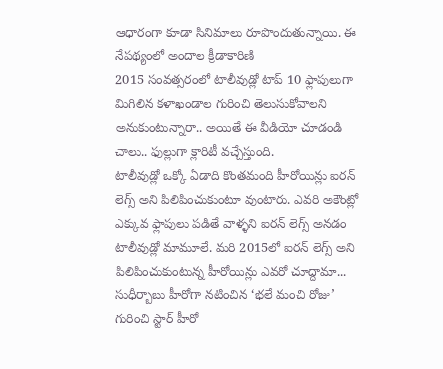ఆధారంగా కూడా సినిమాలు రూపొందుతున్నాయి. ఈ నేపథ్యంలో అందాల క్రీడాకారిణి
2015 సంవత్సరంలో టాలీవుడ్లో టాప్ 10 ఫ్లాపులుగా మిగిలిన కళాఖండాల గురించి తెలుసుకోవాలని అనుకుంటున్నారా.. అయితే ఈ వీడియో చూడండి చాలు.. ఫుల్లుగా క్లారిటీ వచ్చేస్తుంది.
టాలీవుడ్లో ఒక్కో ఏడాది కొంతమంది హీరోయిన్లు ఐరన్ లెగ్స్ అని పిలిపించుకుంటూ వుంటారు. ఎవరి అకౌంట్లో ఎక్కువ ఫ్లాపులు పడితే వాళ్ళని ఐరన్ లెగ్స్ అనడం టాలీవుడ్లో మామూలే. మరి 2015లో ఐరన్ లెగ్స్ అని పిలిపించుకుంటున్న హీరోయిన్లు ఎవరో చూద్దామా...
సుధీర్బాబు హీరోగా నటించిన ‘భలే మంచి రోజు’ గురించి స్టార్ హీరో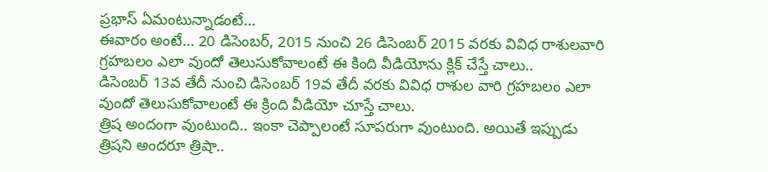ప్రభాస్ ఏమంటున్నాడంటే...
ఈవారం అంటే... 20 డిసెంబర్, 2015 నుంచి 26 డిసెంబర్ 2015 వరకు వివిధ రాశులవారి గ్రహబలం ఎలా వుందో తెలుసుకోవాలంటే ఈ కింది వీడియోను క్లిక్ చేస్తే చాలు..
డిసెంబర్ 13వ తేదీ నుంచి డిసెంబర్ 19వ తేదీ వరకు వివిధ రాశుల వారి గ్రహబలం ఎలా వుందో తెలుసుకోవాలంటే ఈ క్రింది వీడియో చూస్తే చాలు.
త్రిష అందంగా వుంటుంది.. ఇంకా చెప్పాలంటే సూపరుగా వుంటుంది. అయితే ఇప్పుడు త్రిషని అందరూ త్రిషా..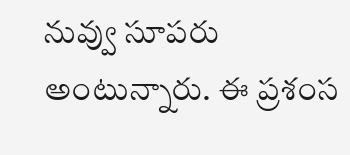నువ్వు సూపరు అంటున్నారు. ఈ ప్రశంస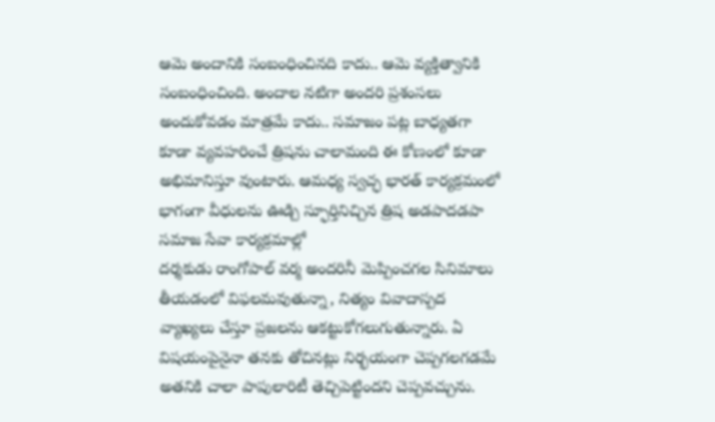ఆమె అందానికి సంబంధించినది కాదు.. ఆమె వ్యక్తిత్వానికి సంబంధించింది. అందాల నటిగా అందరి ప్రశంసలు అందుకోవడం మాత్రమే కాదు.. సమాజం పట్ల బాధ్యతగా కూడా వ్యవహరించే త్రిషను చాలామంది ఈ కోణంలో కూడా అభిమానిస్తూ వుంటారు. ఆమధ్య స్వచ్ఛ భారత్ కార్యక్రమంలో భాగంగా వీధులను ఊడ్చి స్ఫూర్తినిచ్చిన త్రిష అడపాదడపా సమాజ సేవా కార్యక్రమాల్లో
దర్శకుడు రాంగోపాల్ వర్మ అందరినీ మెప్పించగల సినిమాలు తీయడంలో విఫలమవుతున్నా, నిత్యం వివాదాస్పద వ్యాఖ్యలు చేస్తూ ప్రజలను ఆకట్టుకోగలుగుతున్నారు. ఏ విషయంపైనైనా తనకు తోచినట్లు నిర్భయంగా చెప్పగలగడమే అతనికి చాలా పాపులారిటీ తెచ్చిపెట్టిందని చెప్పవచ్చును.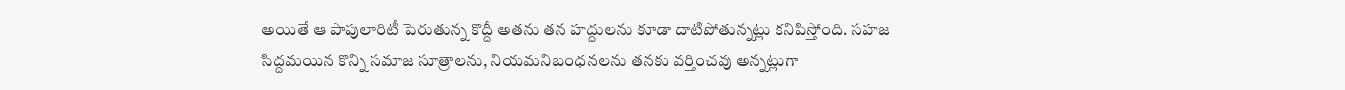అయితే ఆ పాపులారిటీ పెరుతున్న కొద్దీ అతను తన హద్దులను కూడా దాటిపోతున్నట్లు కనిపిస్తోంది. సహజ సిద్దమయిన కొన్ని సమాజ సూత్రాలను, నియమనిబంధనలను తనకు వర్తించవు అన్నట్లుగా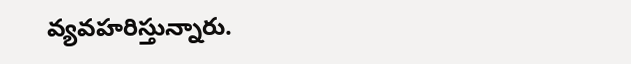వ్యవహరిస్తున్నారు.